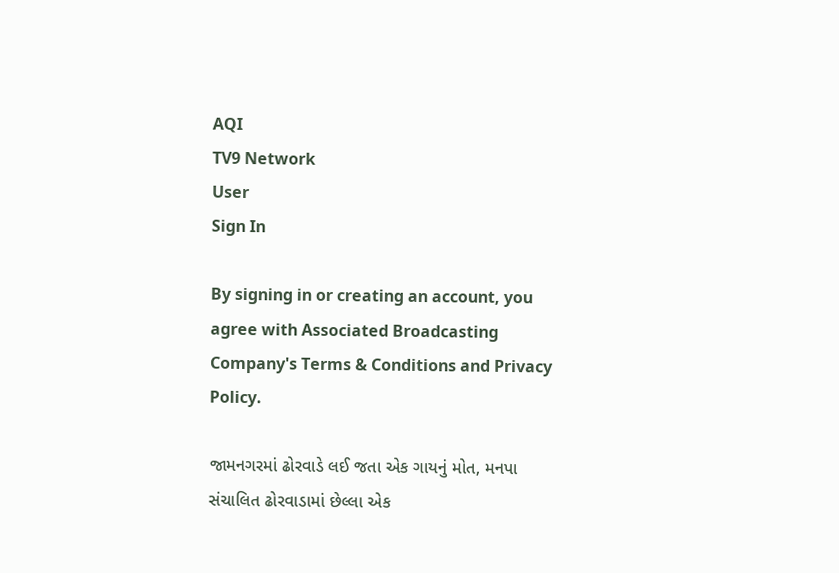AQI
TV9 Network
User
Sign In

By signing in or creating an account, you agree with Associated Broadcasting Company's Terms & Conditions and Privacy Policy.

જામનગરમાં ઢોરવાડે લઈ જતા એક ગાયનું મોત, મનપા સંચાલિત ઢોરવાડામાં છેલ્લા એક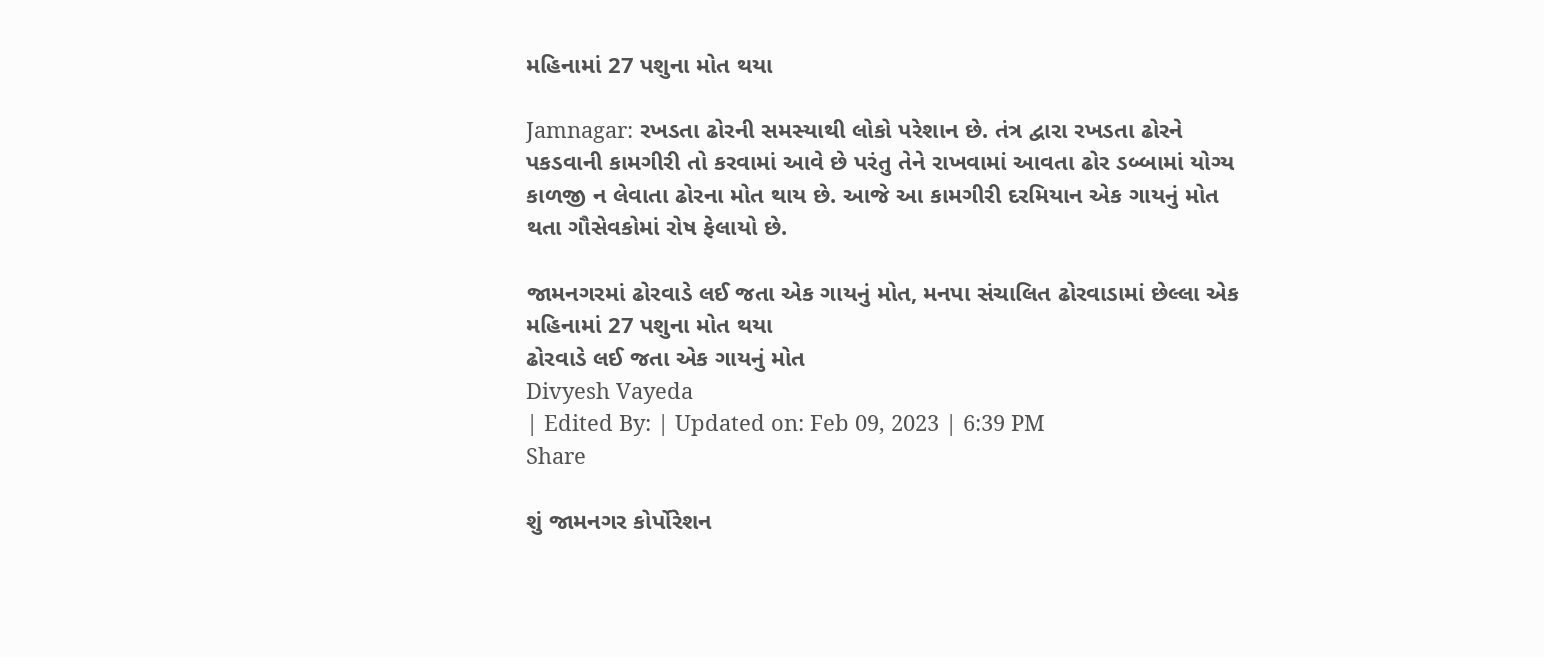મહિનામાં 27 પશુના મોત થયા

Jamnagar: રખડતા ઢોરની સમસ્યાથી લોકો પરેશાન છે. તંત્ર દ્વારા રખડતા ઢોરને પકડવાની કામગીરી તો કરવામાં આવે છે પરંતુ તેને રાખવામાં આવતા ઢોર ડબ્બામાં યોગ્ય કાળજી ન લેવાતા ઢોરના મોત થાય છે. આજે આ કામગીરી દરમિયાન એક ગાયનું મોત થતા ગૌસેવકોમાં રોષ ફેલાયો છે.

જામનગરમાં ઢોરવાડે લઈ જતા એક ગાયનું મોત, મનપા સંચાલિત ઢોરવાડામાં છેલ્લા એક મહિનામાં 27 પશુના મોત થયા
ઢોરવાડે લઈ જતા એક ગાયનું મોત
Divyesh Vayeda
| Edited By: | Updated on: Feb 09, 2023 | 6:39 PM
Share

શું જામનગર કોર્પોરેશન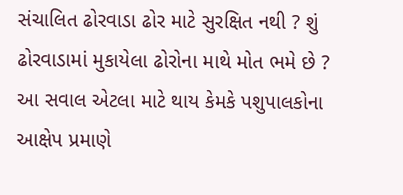સંચાલિત ઢોરવાડા ઢોર માટે સુરક્ષિત નથી ? શું ઢોરવાડામાં મુકાયેલા ઢોરોના માથે મોત ભમે છે ? આ સવાલ એટલા માટે થાય કેમકે પશુપાલકોના આક્ષેપ પ્રમાણે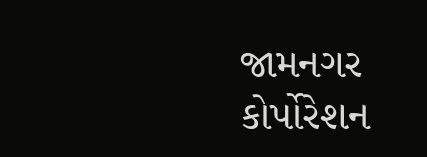જામનગર કોર્પોરેશન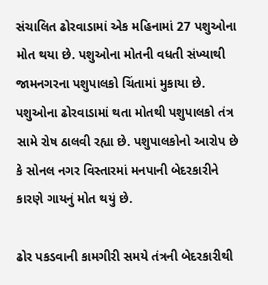સંચાલિત ઢોરવાડામાં એક મહિનામાં 27 પશુઓના મોત થયા છે. પશુઓના મોતની વધતી સંખ્યાથી જામનગરના પશુપાલકો ચિંતામાં મુકાયા છે. પશુઓના ઢોરવાડામાં થતા મોતથી પશુપાલકો તંત્ર સામે રોષ ઠાલવી રહ્યા છે. પશુપાલકોનો આરોપ છે કે સોનલ નગર વિસ્તારમાં મનપાની બેદરકારીને કારણે ગાયનું મોત થયું છે.

ઢોર પકડવાની કામગીરી સમયે તંત્રની બેદરકારીથી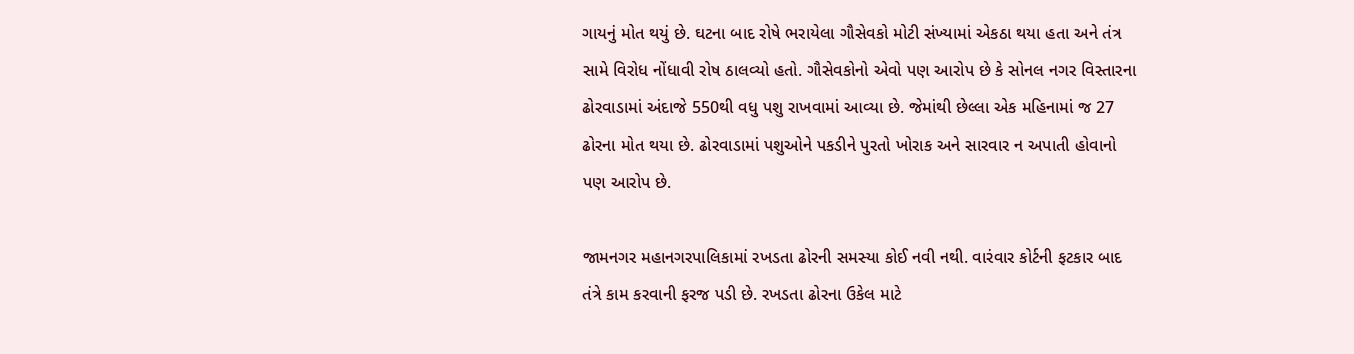ગાયનું મોત થયું છે. ઘટના બાદ રોષે ભરાયેલા ગૌસેવકો મોટી સંખ્યામાં એકઠા થયા હતા અને તંત્ર સામે વિરોધ નોંધાવી રોષ ઠાલવ્યો હતો. ગૌસેવકોનો એવો પણ આરોપ છે કે સોનલ નગર વિસ્તારના ઢોરવાડામાં અંદાજે 550થી વધુ પશુ રાખવામાં આવ્યા છે. જેમાંથી છેલ્લા એક મહિનામાં જ 27 ઢોરના મોત થયા છે. ઢોરવાડામાં પશુઓને પકડીને પુરતો ખોરાક અને સારવાર ન અપાતી હોવાનો પણ આરોપ છે.

જામનગર મહાનગરપાલિકામાં રખડતા ઢોરની સમસ્યા કોઈ નવી નથી. વારંવાર કોર્ટની ફટકાર બાદ તંત્રે કામ કરવાની ફરજ પડી છે. રખડતા ઢોરના ઉકેલ માટે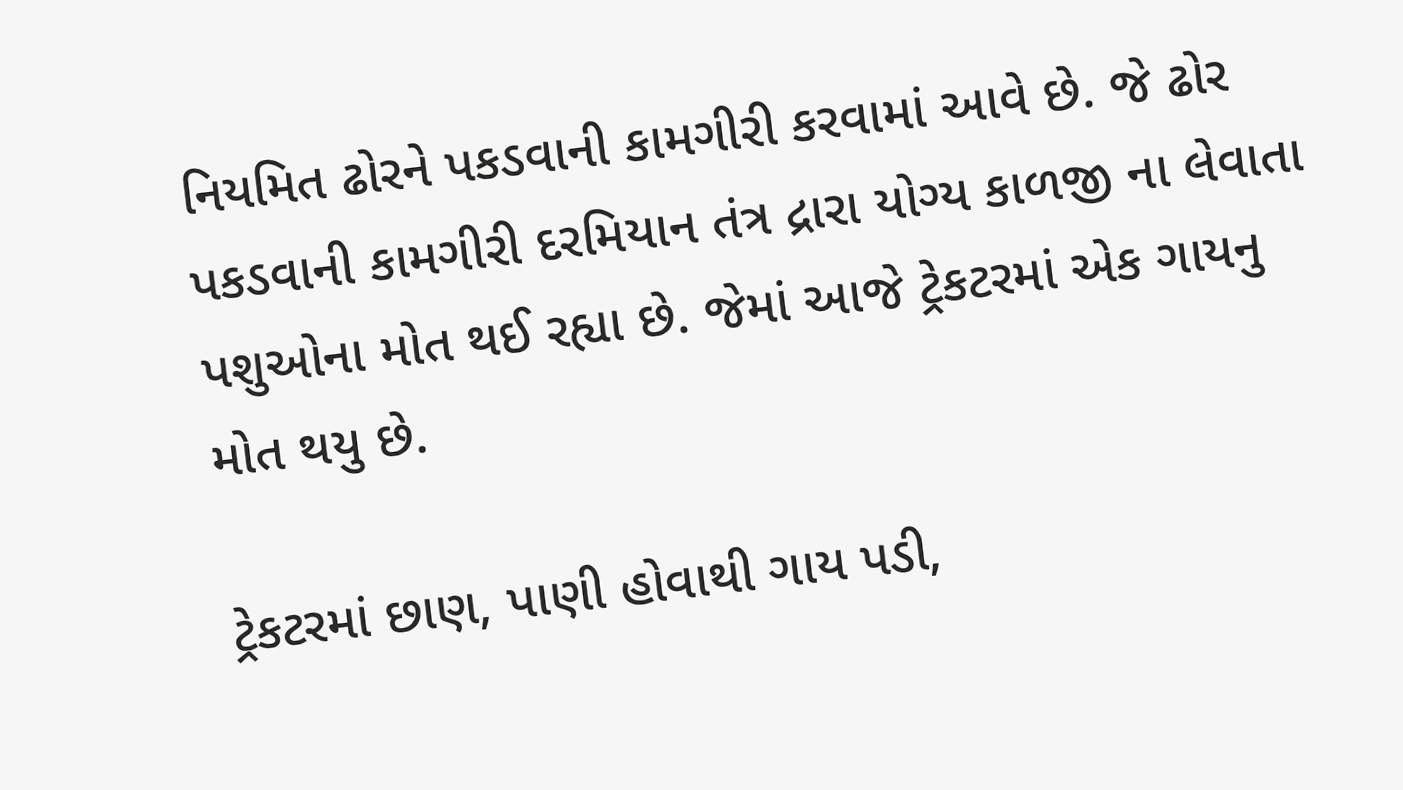નિયમિત ઢોરને પકડવાની કામગીરી કરવામાં આવે છે. જે ઢોર પકડવાની કામગીરી દરમિયાન તંત્ર દ્રારા યોગ્ય કાળજી ના લેવાતા પશુઓના મોત થઈ રહ્યા છે. જેમાં આજે ટ્રેકટરમાં એક ગાયનુ મોત થયુ છે.

ટ્રેકટરમાં છાણ, પાણી હોવાથી ગાય પડી,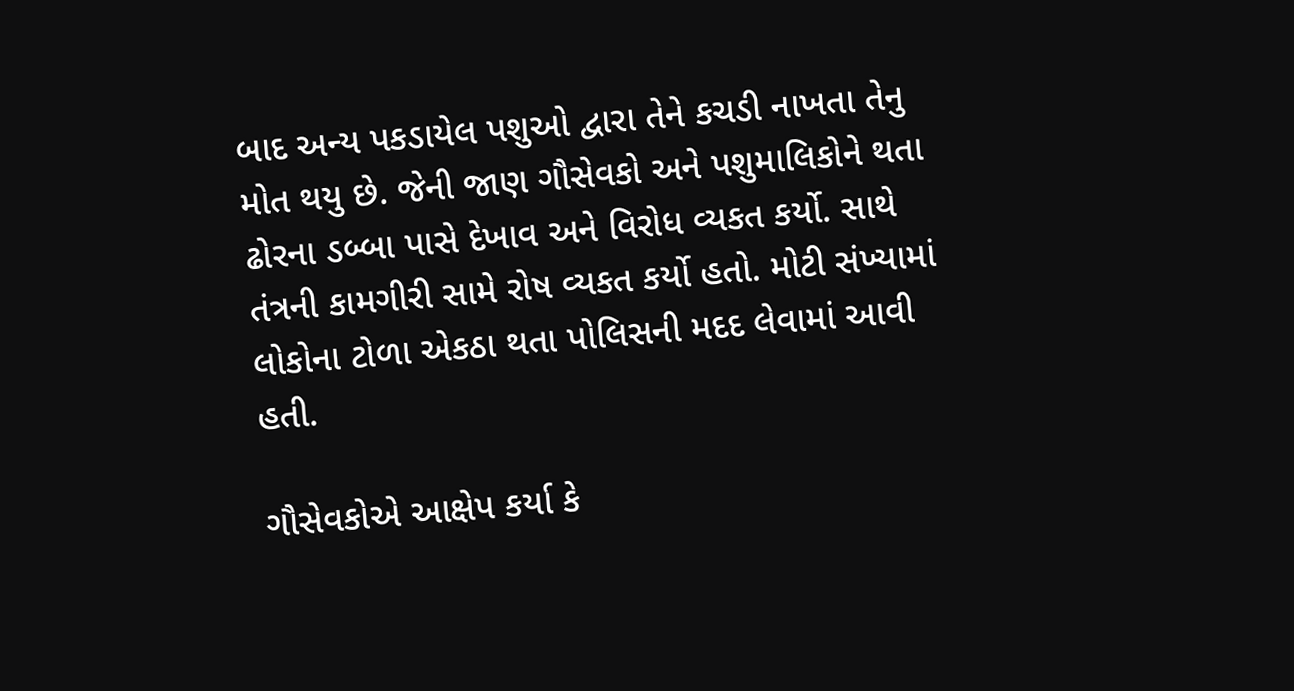બાદ અન્ય પકડાયેલ પશુઓ દ્વારા તેને કચડી નાખતા તેનુ મોત થયુ છે. જેની જાણ ગૌસેવકો અને પશુમાલિકોને થતા ઢોરના ડબ્બા પાસે દેખાવ અને વિરોધ વ્યકત કર્યો. સાથે તંત્રની કામગીરી સામે રોષ વ્યકત કર્યો હતો. મોટી સંખ્યામાં લોકોના ટોળા એકઠા થતા પોલિસની મદદ લેવામાં આવી હતી.

ગૌસેવકોએ આક્ષેપ કર્યા કે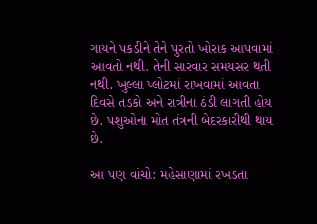ગાયને પકડીને તેને પુરતો ખોરાક આપવામાં આવતો નથી. તેની સારવાર સમયસર થતી નથી. ખુલ્લા પ્લોટમાં રાખવામાં આવતા દિવસે તડકો અને રાત્રીના ઠંડી લાગતી હોય છે. પશુઓના મોત તંત્રની બેદરકારીથી થાય છે.

આ પણ વાંચો: મહેસાણામાં રખડતા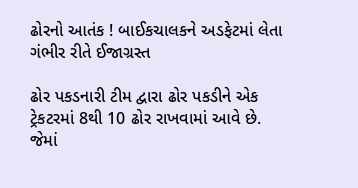ઢોરનો આતંક ! બાઈકચાલકને અડફેટમાં લેતા ગંભીર રીતે ઈજાગ્રસ્ત

ઢોર પકડનારી ટીમ દ્વારા ઢોર પકડીને એક ટ્રેકટરમાં 8થી 10 ઢોર રાખવામાં આવે છે. જેમાં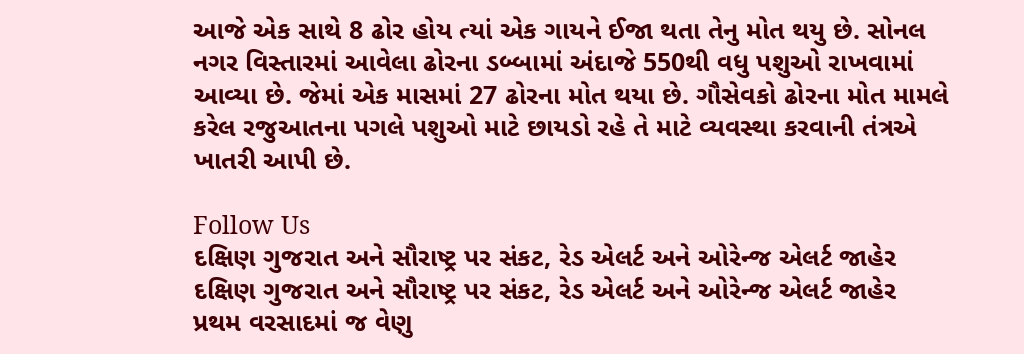આજે એક સાથે 8 ઢોર હોય ત્યાં એક ગાયને ઈજા થતા તેનુ મોત થયુ છે. સોનલ નગર વિસ્તારમાં આવેલા ઢોરના ડબ્બામાં અંદાજે 550થી વધુ પશુઓ રાખવામાં આવ્યા છે. જેમાં એક માસમાં 27 ઢોરના મોત થયા છે. ગૌસેવકો ઢોરના મોત મામલે કરેલ રજુઆતના પગલે પશુઓ માટે છાયડો રહે તે માટે વ્યવસ્થા કરવાની તંત્રએ ખાતરી આપી છે.

Follow Us
દક્ષિણ ગુજરાત અને સૌરાષ્ટ્ર પર સંકટ, રેડ એલર્ટ અને ઓરેન્જ એલર્ટ જાહેર
દક્ષિણ ગુજરાત અને સૌરાષ્ટ્ર પર સંકટ, રેડ એલર્ટ અને ઓરેન્જ એલર્ટ જાહેર
પ્રથમ વરસાદમાં જ વેણુ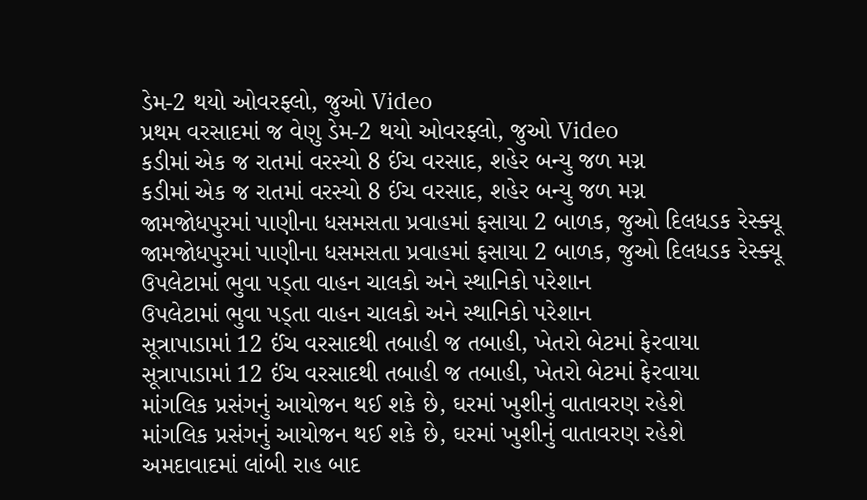ડેમ-2 થયો ઓવરફ્લો, જુઓ Video
પ્રથમ વરસાદમાં જ વેણુ ડેમ-2 થયો ઓવરફ્લો, જુઓ Video
કડીમાં એક જ રાતમાં વરસ્યો 8 ઈંચ વરસાદ, શહેર બન્યુ જળ મગ્ન
કડીમાં એક જ રાતમાં વરસ્યો 8 ઈંચ વરસાદ, શહેર બન્યુ જળ મગ્ન
જામજોધપુરમાં પાણીના ધસમસતા પ્રવાહમાં ફસાયા 2 બાળક, જુઓ દિલધડક રેસ્ક્યૂ
જામજોધપુરમાં પાણીના ધસમસતા પ્રવાહમાં ફસાયા 2 બાળક, જુઓ દિલધડક રેસ્ક્યૂ
ઉપલેટામાં ભુવા પડ્તા વાહન ચાલકો અને સ્થાનિકો પરેશાન
ઉપલેટામાં ભુવા પડ્તા વાહન ચાલકો અને સ્થાનિકો પરેશાન
સૂત્રાપાડામાં 12 ઈંચ વરસાદથી તબાહી જ તબાહી, ખેતરો બેટમાં ફેરવાયા
સૂત્રાપાડામાં 12 ઈંચ વરસાદથી તબાહી જ તબાહી, ખેતરો બેટમાં ફેરવાયા
માંગલિક પ્રસંગનું આયોજન થઈ શકે છે, ઘરમાં ખુશીનું વાતાવરણ રહેશે
માંગલિક પ્રસંગનું આયોજન થઈ શકે છે, ઘરમાં ખુશીનું વાતાવરણ રહેશે
અમદાવાદમાં લાંબી રાહ બાદ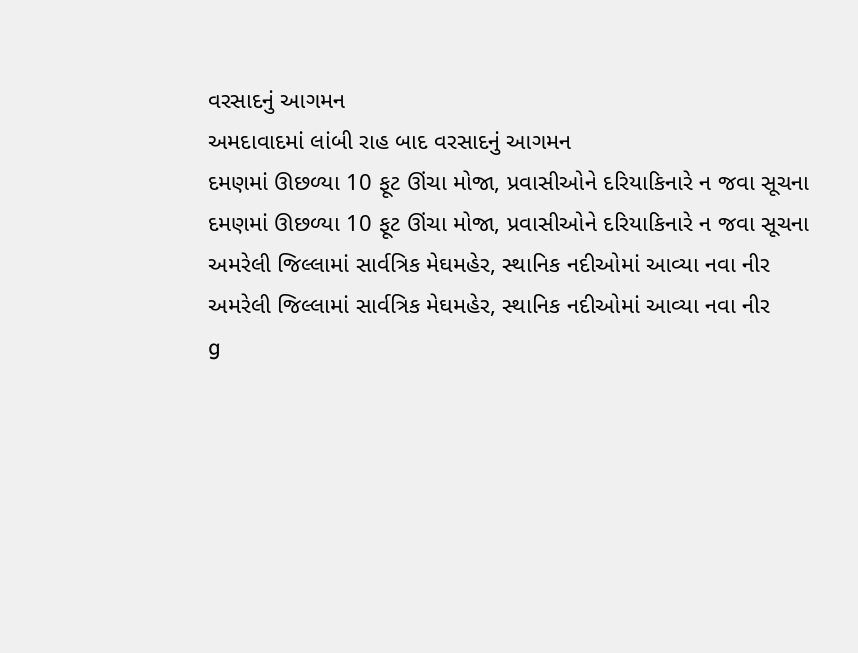વરસાદનું આગમન
અમદાવાદમાં લાંબી રાહ બાદ વરસાદનું આગમન
દમણમાં ઊછળ્યા 10 ફૂટ ઊંચા મોજા, પ્રવાસીઓને દરિયાકિનારે ન જવા સૂચના
દમણમાં ઊછળ્યા 10 ફૂટ ઊંચા મોજા, પ્રવાસીઓને દરિયાકિનારે ન જવા સૂચના
અમરેલી જિલ્લામાં સાર્વત્રિક મેઘમહેર, સ્થાનિક નદીઓમાં આવ્યા નવા નીર
અમરેલી જિલ્લામાં સાર્વત્રિક મેઘમહેર, સ્થાનિક નદીઓમાં આવ્યા નવા નીર
g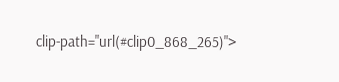clip-path="url(#clip0_868_265)">